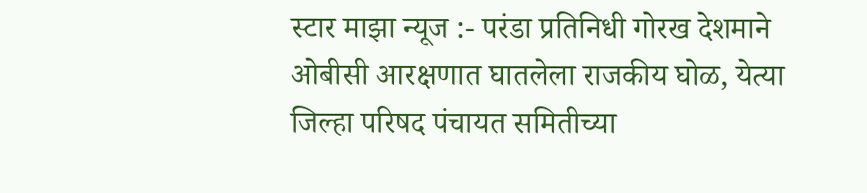स्टार माझा न्यूज :- परंडा प्रतिनिधी गोरख देशमाने
ओबीसी आरक्षणात घातलेला राजकीय घोळ, येत्या जिल्हा परिषद पंचायत समितीच्या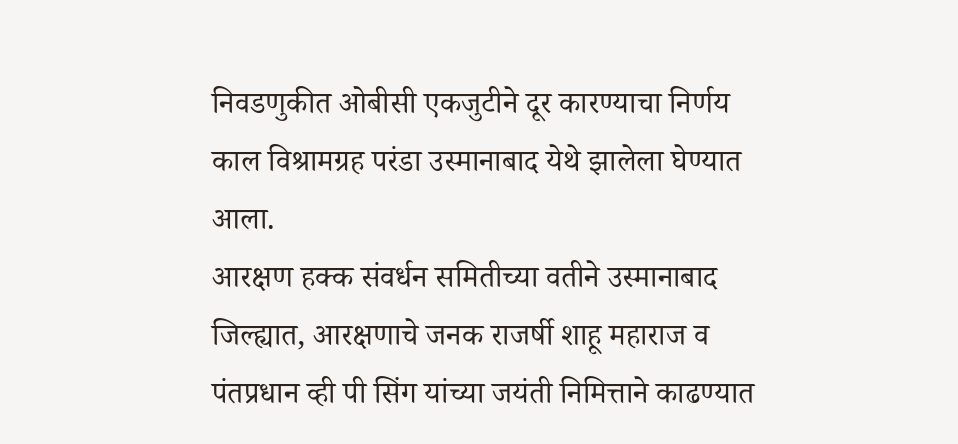निवडणुकीत ओबीसी एकजुटीने दूर कारण्याचा निर्णय काल विश्रामग्रह परंडा उस्मानाबाद येथे झालेला घेण्यात आला.
आरक्षण हक्क संवर्धन समितीच्या वतीने उस्मानाबाद जिल्ह्यात, आरक्षणाचे जनक राजर्षी शाहू महाराज व पंतप्रधान व्ही पी सिंग यांच्या जयंती निमित्ताने काढण्यात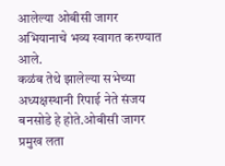आलेल्या ओबीसी जागर अभियानाचे भव्य स्वागत करण्यात आले.
कळंब तेथे झालेल्या सभेच्या अध्यक्षस्थानी रिपाई नेते संजय बनसोडे हे होते.ओबीसी जागर प्रमुख लता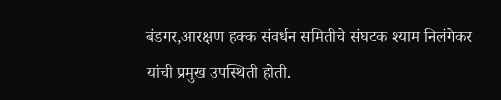बंडगर,आरक्षण हक्क संवर्धन समितीचे संघटक श्याम निलंगेकर यांची प्रमुख उपस्थिती होती.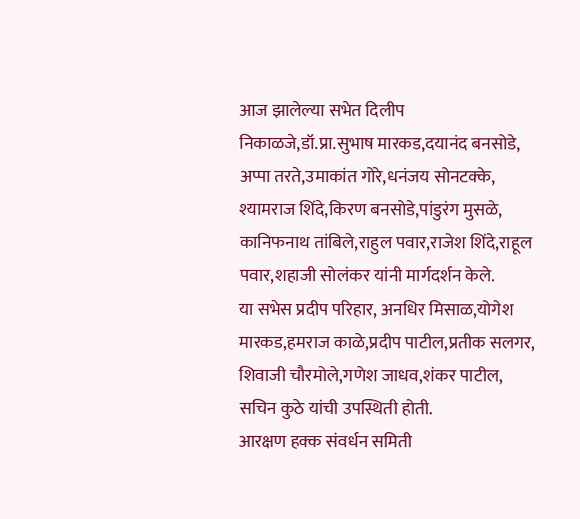आज झालेल्या सभेत दिलीप निकाळजे,डॉ.प्रा.सुभाष मारकड,दयानंद बनसोडे, अप्पा तरते,उमाकांत गोरे,धनंजय सोनटक्के, श्यामराज शिंदे,किरण बनसोडे,पांडुरंग मुसळे, कानिफनाथ तांबिले,राहुल पवार,राजेश शिंदे,राहूल पवार,शहाजी सोलंकर यांनी मार्गदर्शन केले.
या सभेस प्रदीप परिहार, अनधिर मिसाळ,योगेश मारकड,हमराज काळे,प्रदीप पाटील,प्रतीक सलगर, शिवाजी चौरमोले,गणेश जाधव,शंकर पाटील, सचिन कुठे यांची उपस्थिती होती.
आरक्षण हक्क संवर्धन समिती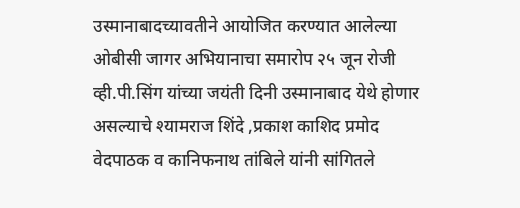उस्मानाबादच्यावतीने आयोजित करण्यात आलेल्या ओबीसी जागर अभियानाचा समारोप २५ जून रोजी व्ही.पी.सिंग यांच्या जयंती दिनी उस्मानाबाद येथे होणार असल्याचे श्यामराज शिंदे ,प्रकाश काशिद प्रमोद वेदपाठक व कानिफनाथ तांबिले यांनी सांगितले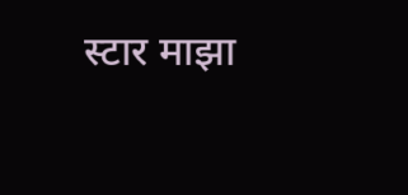स्टार माझा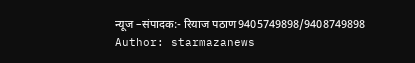न्यूज –संपादक:- रियाज पठाण9405749898/9408749898
Author: starmazanews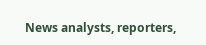News analysts, reporters,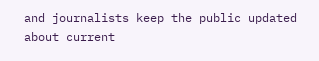and journalists keep the public updated about current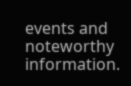events and noteworthy information.